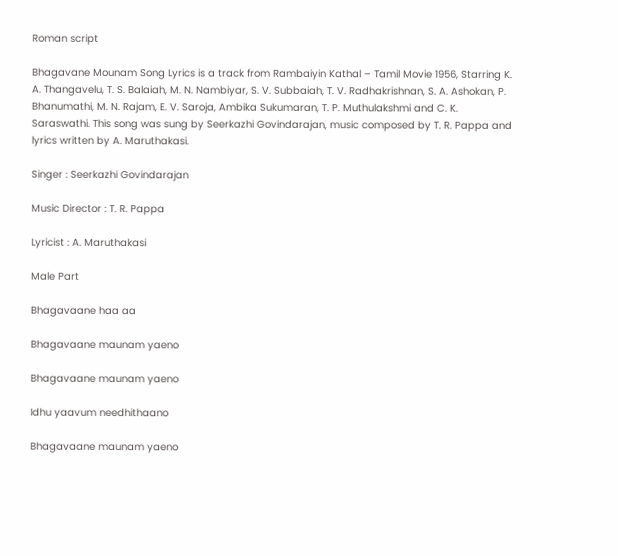Roman script

Bhagavane Mounam Song Lyrics is a track from Rambaiyin Kathal – Tamil Movie 1956, Starring K. A. Thangavelu, T. S. Balaiah, M. N. Nambiyar, S. V. Subbaiah, T. V. Radhakrishnan, S. A. Ashokan, P. Bhanumathi, M. N. Rajam, E. V. Saroja, Ambika Sukumaran, T. P. Muthulakshmi and C. K. Saraswathi. This song was sung by Seerkazhi Govindarajan, music composed by T. R. Pappa and lyrics written by A. Maruthakasi.

Singer : Seerkazhi Govindarajan

Music Director : T. R. Pappa

Lyricist : A. Maruthakasi

Male Part

Bhagavaane haa aa

Bhagavaane maunam yaeno

Bhagavaane maunam yaeno

Idhu yaavum needhithaano

Bhagavaane maunam yaeno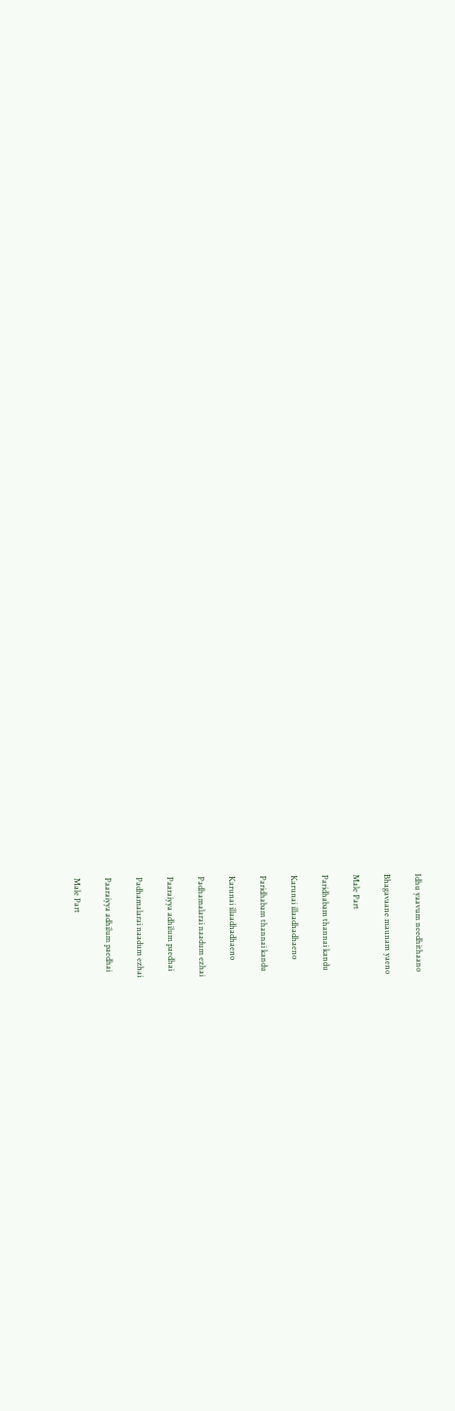Idhu yaavum needhithaano

Bhagavaane maunam yaeno

Male Part

Paridhabam thannai kandu

Karunai illaadhadhaeno

Paridhabam thannai kandu

Karunai illaadhadhaeno

Padhamalarai naadum ezhai

Paaraiyya adhilum paedhai

Padhamalarai naadum ezhai

Paaraiyya adhilum paedhai

Male Part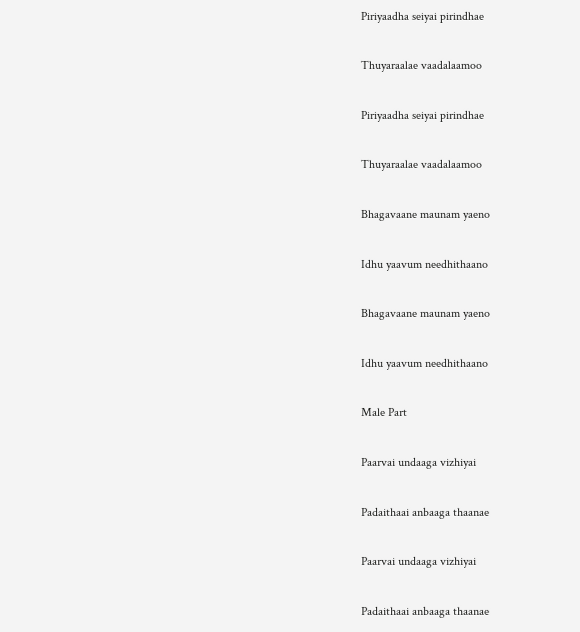Piriyaadha seiyai pirindhae

Thuyaraalae vaadalaamoo

Piriyaadha seiyai pirindhae

Thuyaraalae vaadalaamoo

Bhagavaane maunam yaeno

Idhu yaavum needhithaano

Bhagavaane maunam yaeno

Idhu yaavum needhithaano

Male Part

Paarvai undaaga vizhiyai

Padaithaai anbaaga thaanae

Paarvai undaaga vizhiyai

Padaithaai anbaaga thaanae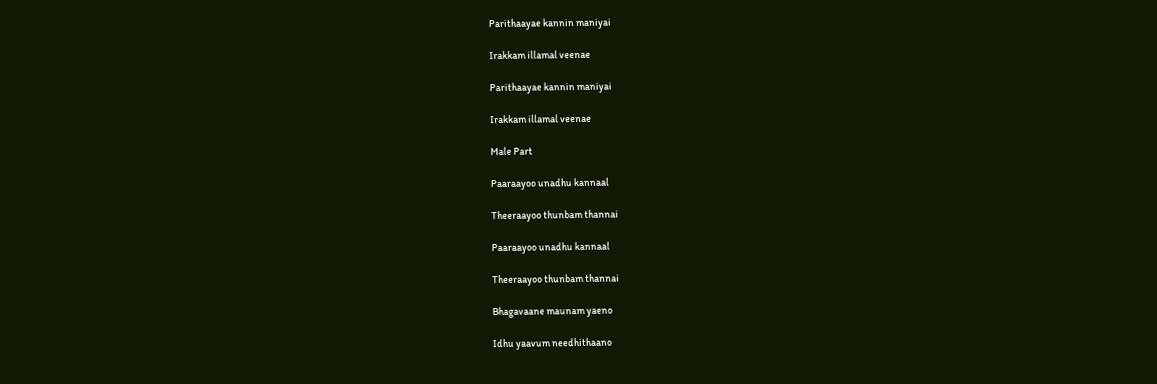Parithaayae kannin maniyai

Irakkam illamal veenae

Parithaayae kannin maniyai

Irakkam illamal veenae

Male Part

Paaraayoo unadhu kannaal

Theeraayoo thunbam thannai

Paaraayoo unadhu kannaal

Theeraayoo thunbam thannai

Bhagavaane maunam yaeno

Idhu yaavum needhithaano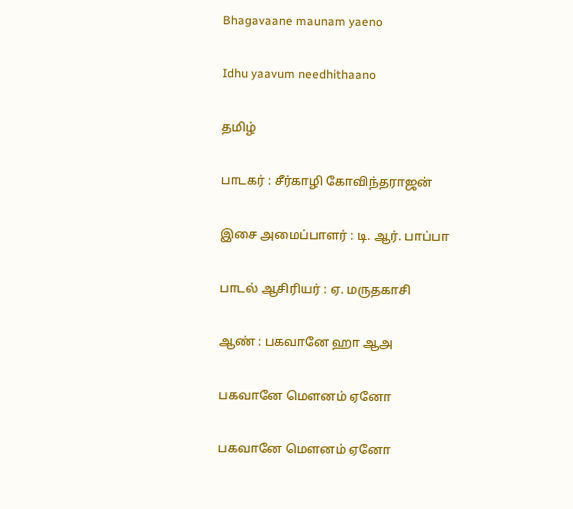Bhagavaane maunam yaeno

Idhu yaavum needhithaano

தமிழ்

பாடகர் : சீர்காழி கோவிந்தராஜன்

இசை அமைப்பாளர் : டி. ஆர். பாப்பா

பாடல் ஆசிரியர் : ஏ. மருதகாசி

ஆண் : பகவானே ஹா ஆஅ

பகவானே மௌனம் ஏனோ

பகவானே மௌனம் ஏனோ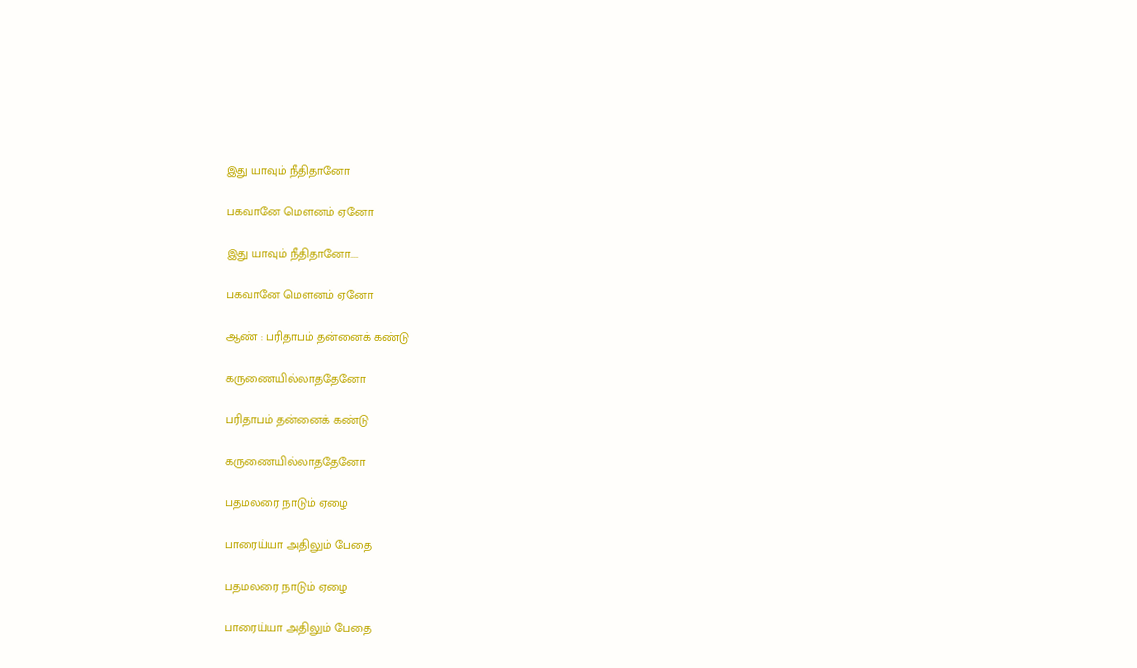இது யாவும் நீதிதானோ

பகவானே மௌனம் ஏனோ

இது யாவும் நீதிதானோ....

பகவானே மௌனம் ஏனோ

ஆண் : பரிதாபம் தன்னைக் கண்டு

கருணையில்லாததேனோ

பரிதாபம் தன்னைக் கண்டு

கருணையில்லாததேனோ

பதமலரை நாடும் ஏழை

பாரைய்யா அதிலும் பேதை

பதமலரை நாடும் ஏழை

பாரைய்யா அதிலும் பேதை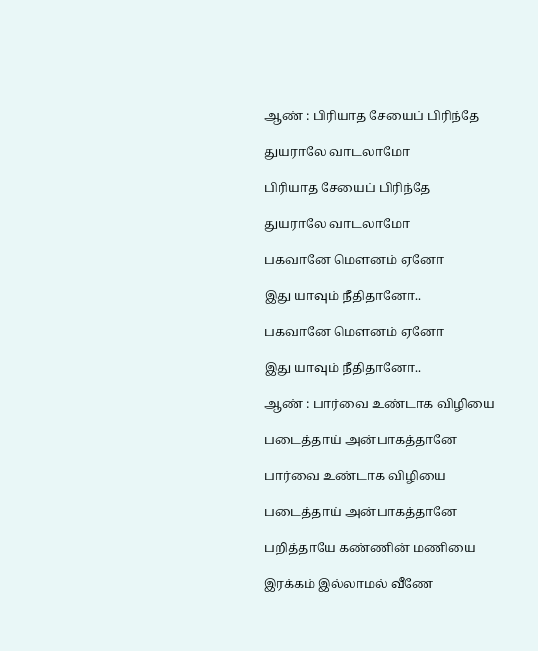ஆண் : பிரியாத சேயைப் பிரிந்தே

துயராலே வாடலாமோ

பிரியாத சேயைப் பிரிந்தே

துயராலே வாடலாமோ

பகவானே மௌனம் ஏனோ

இது யாவும் நீதிதானோ..

பகவானே மௌனம் ஏனோ

இது யாவும் நீதிதானோ..

ஆண் : பார்வை உண்டாக விழியை

படைத்தாய் அன்பாகத்தானே

பார்வை உண்டாக விழியை

படைத்தாய் அன்பாகத்தானே

பறித்தாயே கண்ணின் மணியை

இரக்கம் இல்லாமல் வீணே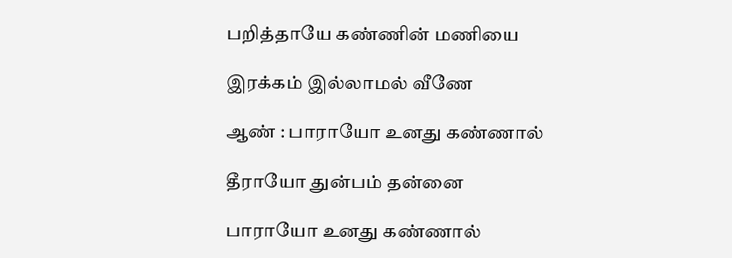பறித்தாயே கண்ணின் மணியை

இரக்கம் இல்லாமல் வீணே

ஆண் : பாராயோ உனது கண்ணால்

தீராயோ துன்பம் தன்னை

பாராயோ உனது கண்ணால்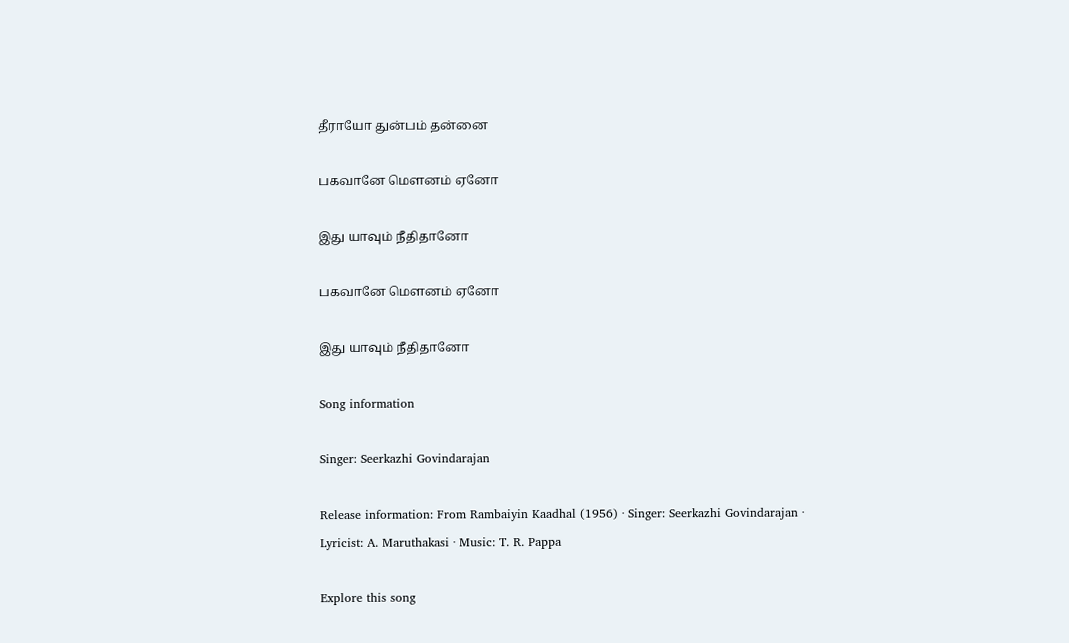தீராயோ துன்பம் தன்னை

பகவானே மௌனம் ஏனோ

இது யாவும் நீதிதானோ

பகவானே மௌனம் ஏனோ

இது யாவும் நீதிதானோ

Song information

Singer: Seerkazhi Govindarajan

Release information: From Rambaiyin Kaadhal (1956) · Singer: Seerkazhi Govindarajan · Lyricist: A. Maruthakasi · Music: T. R. Pappa

Explore this song